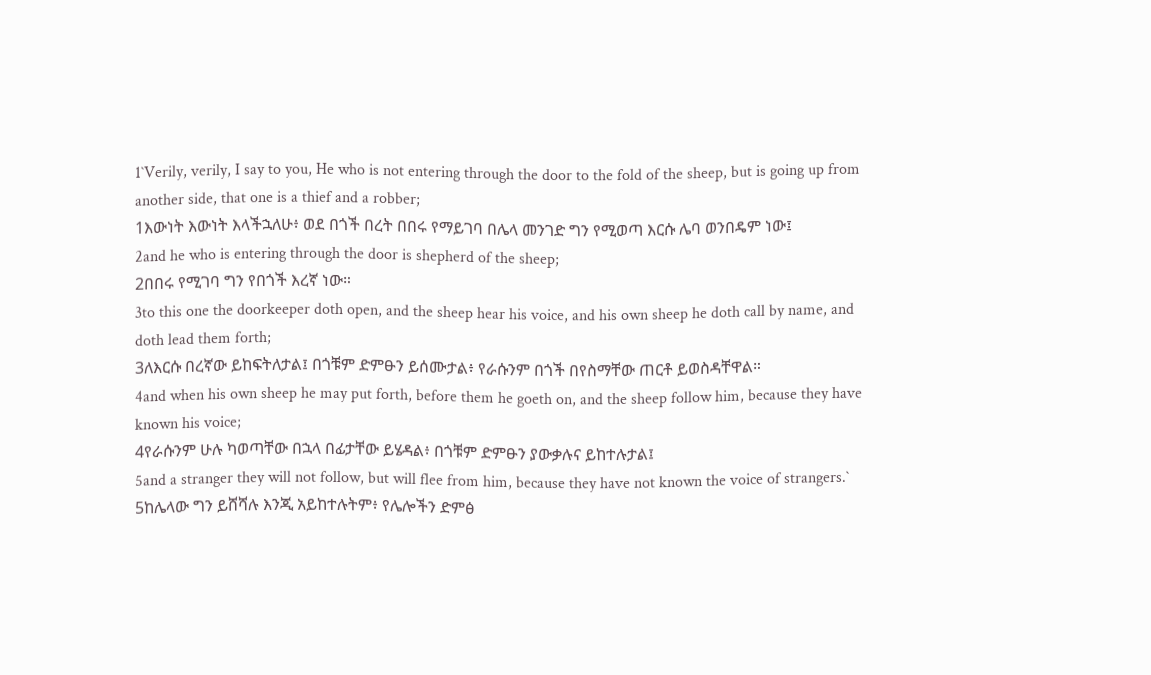1`Verily, verily, I say to you, He who is not entering through the door to the fold of the sheep, but is going up from another side, that one is a thief and a robber;
1እውነት እውነት እላችኋለሁ፥ ወደ በጎች በረት በበሩ የማይገባ በሌላ መንገድ ግን የሚወጣ እርሱ ሌባ ወንበዴም ነው፤
2and he who is entering through the door is shepherd of the sheep;
2በበሩ የሚገባ ግን የበጎች እረኛ ነው።
3to this one the doorkeeper doth open, and the sheep hear his voice, and his own sheep he doth call by name, and doth lead them forth;
3ለእርሱ በረኛው ይከፍትለታል፤ በጎቹም ድምፁን ይሰሙታል፥ የራሱንም በጎች በየስማቸው ጠርቶ ይወስዳቸዋል።
4and when his own sheep he may put forth, before them he goeth on, and the sheep follow him, because they have known his voice;
4የራሱንም ሁሉ ካወጣቸው በኋላ በፊታቸው ይሄዳል፥ በጎቹም ድምፁን ያውቃሉና ይከተሉታል፤
5and a stranger they will not follow, but will flee from him, because they have not known the voice of strangers.`
5ከሌላው ግን ይሸሻሉ እንጂ አይከተሉትም፥ የሌሎችን ድምፅ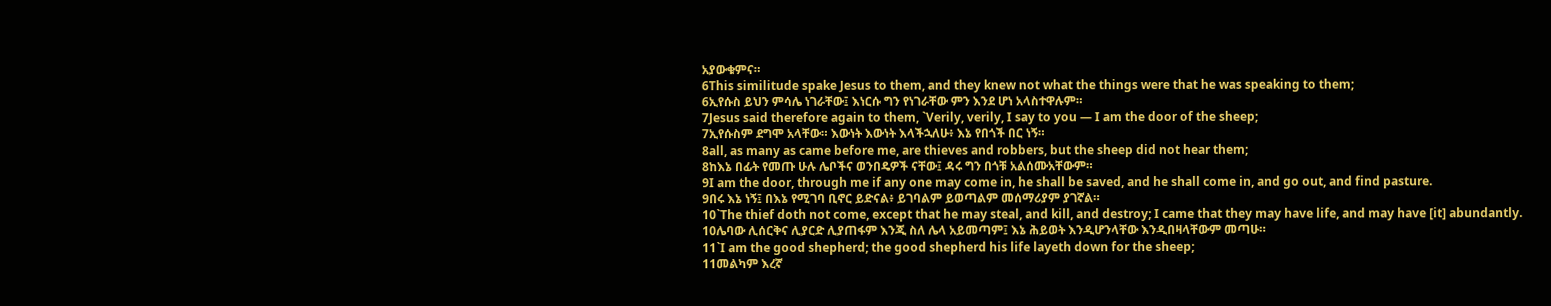አያውቁምና።
6This similitude spake Jesus to them, and they knew not what the things were that he was speaking to them;
6ኢየሱስ ይህን ምሳሌ ነገራቸው፤ እነርሱ ግን የነገራቸው ምን እንደ ሆነ አላስተዋሉም።
7Jesus said therefore again to them, `Verily, verily, I say to you — I am the door of the sheep;
7ኢየሱስም ደግሞ አላቸው። እውነት እውነት እላችኋለሁ፥ እኔ የበጎች በር ነኝ።
8all, as many as came before me, are thieves and robbers, but the sheep did not hear them;
8ከእኔ በፊት የመጡ ሁሉ ሌቦችና ወንበዴዎች ናቸው፤ ዳሩ ግን በጎቹ አልሰሙአቸውም።
9I am the door, through me if any one may come in, he shall be saved, and he shall come in, and go out, and find pasture.
9በሩ እኔ ነኝ፤ በእኔ የሚገባ ቢኖር ይድናል፥ ይገባልም ይወጣልም መሰማሪያም ያገኛል።
10`The thief doth not come, except that he may steal, and kill, and destroy; I came that they may have life, and may have [it] abundantly.
10ሌባው ሊሰርቅና ሊያርድ ሊያጠፋም እንጂ ስለ ሌላ አይመጣም፤ እኔ ሕይወት እንዲሆንላቸው እንዲበዛላቸውም መጣሁ።
11`I am the good shepherd; the good shepherd his life layeth down for the sheep;
11መልካም እረኛ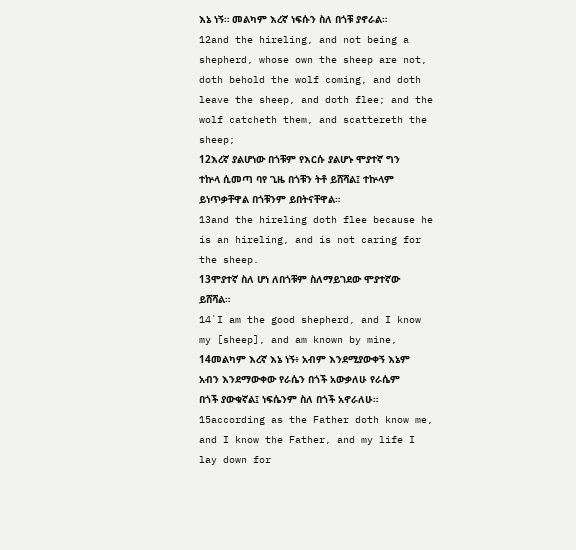እኔ ነኝ። መልካም እረኛ ነፍሱን ስለ በጎቹ ያኖራል።
12and the hireling, and not being a shepherd, whose own the sheep are not, doth behold the wolf coming, and doth leave the sheep, and doth flee; and the wolf catcheth them, and scattereth the sheep;
12እረኛ ያልሆነው በጎቹም የእርሱ ያልሆኑ ሞያተኛ ግን ተኵላ ሲመጣ ባየ ጊዜ በጎቹን ትቶ ይሸሻል፤ ተኵላም ይነጥቃቸዋል በጎቹንም ይበትናቸዋል።
13and the hireling doth flee because he is an hireling, and is not caring for the sheep.
13ሞያተኛ ስለ ሆነ ለበጎቹም ስለማይገደው ሞያተኛው ይሸሻል።
14`I am the good shepherd, and I know my [sheep], and am known by mine,
14መልካም እረኛ እኔ ነኝ፥ አብም እንደሚያውቀኝ እኔም አብን እንደማውቀው የራሴን በጎች አውቃለሁ የራሴም በጎች ያውቁኛል፤ ነፍሴንም ስለ በጎች አኖራለሁ።
15according as the Father doth know me, and I know the Father, and my life I lay down for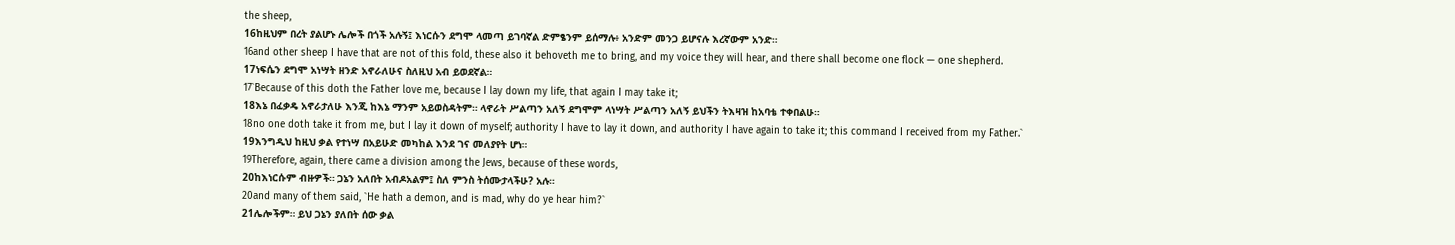the sheep,
16ከዚህም በረት ያልሆኑ ሌሎች በጎች አሉኝ፤ እነርሱን ደግሞ ላመጣ ይገባኛል ድምፄንም ይሰማሉ፥ አንድም መንጋ ይሆናሉ እረኛውም አንድ።
16and other sheep I have that are not of this fold, these also it behoveth me to bring, and my voice they will hear, and there shall become one flock — one shepherd.
17ነፍሴን ደግሞ አነሣት ዘንድ አኖራለሁና ስለዚህ አብ ይወደኛል።
17`Because of this doth the Father love me, because I lay down my life, that again I may take it;
18እኔ በፈቃዴ አኖራታለሁ እንጂ ከእኔ ማንም አይወስዳትም። ላኖራት ሥልጣን አለኝ ደግሞም ላነሣት ሥልጣን አለኝ ይህችን ትእዛዝ ከአባቴ ተቀበልሁ።
18no one doth take it from me, but I lay it down of myself; authority I have to lay it down, and authority I have again to take it; this command I received from my Father.`
19እንግዲህ ከዚህ ቃል የተነሣ በአይሁድ መካከል እንደ ገና መለያየት ሆነ።
19Therefore, again, there came a division among the Jews, because of these words,
20ከእነርሱም ብዙዎች። ጋኔን አለበት አብዶአልም፤ ስለ ምንስ ትሰሙታላችሁ? አሉ።
20and many of them said, `He hath a demon, and is mad, why do ye hear him?`
21ሌሎችም። ይህ ጋኔን ያለበት ሰው ቃል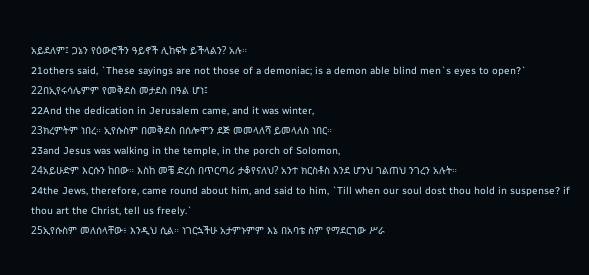አይደለም፤ ጋኔን የዕውሮችን ዓይኖች ሊከፍት ይችላልን? አሉ።
21others said, `These sayings are not those of a demoniac; is a demon able blind men`s eyes to open?`
22በኢየሩሳሌምም የመቅደስ መታደስ በዓል ሆነ፤
22And the dedication in Jerusalem came, and it was winter,
23ክረምትም ነበረ። ኢየሱስም በመቅደስ በሰሎሞን ደጅ መመላለሻ ይመላለስ ነበር።
23and Jesus was walking in the temple, in the porch of Solomon,
24አይሁድም እርሱን ከበው። እስከ መቼ ድረስ በጥርጣሪ ታቆየናለህ? አንተ ክርስቶስ እንደ ሆንህ ገልጠህ ንገረን አሉት።
24the Jews, therefore, came round about him, and said to him, `Till when our soul dost thou hold in suspense? if thou art the Christ, tell us freely.`
25ኢየሱስም መለሰላቸው፥ እንዲህ ሲል። ነገርኋችሁ አታምኑምም እኔ በአባቴ ስም የማደርገው ሥራ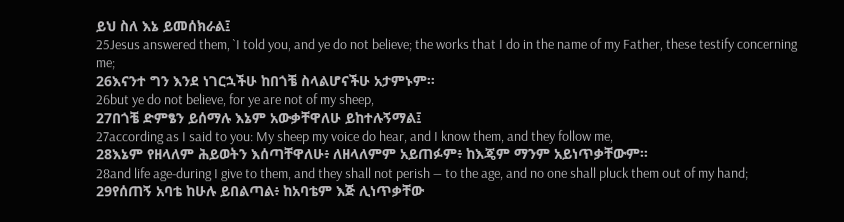ይህ ስለ እኔ ይመሰክራል፤
25Jesus answered them, `I told you, and ye do not believe; the works that I do in the name of my Father, these testify concerning me;
26እናንተ ግን እንደ ነገርኋችሁ ከበጎቼ ስላልሆናችሁ አታምኑም።
26but ye do not believe, for ye are not of my sheep,
27በጎቼ ድምፄን ይሰማሉ እኔም አውቃቸዋለሁ ይከተሉኝማል፤
27according as I said to you: My sheep my voice do hear, and I know them, and they follow me,
28እኔም የዘላለም ሕይወትን እሰጣቸዋለሁ፥ ለዘላለምም አይጠፉም፥ ከእጄም ማንም አይነጥቃቸውም።
28and life age-during I give to them, and they shall not perish — to the age, and no one shall pluck them out of my hand;
29የሰጠኝ አባቴ ከሁሉ ይበልጣል፥ ከአባቴም እጅ ሊነጥቃቸው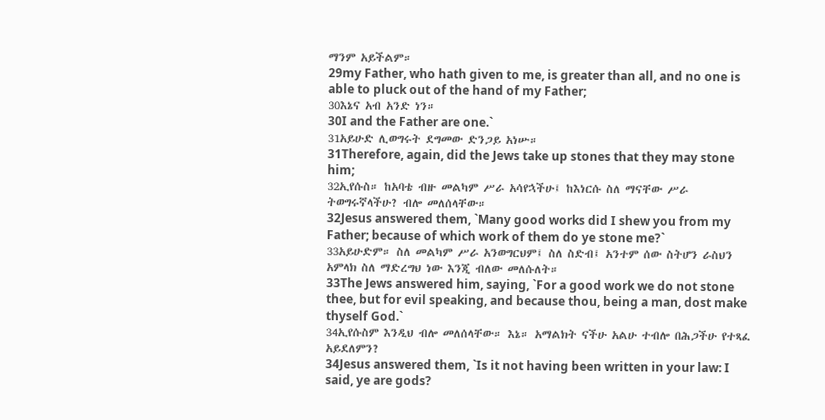ማንም አይችልም።
29my Father, who hath given to me, is greater than all, and no one is able to pluck out of the hand of my Father;
30እኔና አብ አንድ ነን።
30I and the Father are one.`
31አይሁድ ሊወግሩት ደግመው ድንጋይ አነሡ።
31Therefore, again, did the Jews take up stones that they may stone him;
32ኢየሱስ። ከአባቴ ብዙ መልካም ሥራ አሳየኋችሁ፤ ከእነርሱ ስለ ማናቸው ሥራ ትወግሩኛላችሁ? ብሎ መለሰላቸው።
32Jesus answered them, `Many good works did I shew you from my Father; because of which work of them do ye stone me?`
33አይሁድም። ስለ መልካም ሥራ አንወግርህም፤ ስለ ስድብ፤ አንተም ሰው ስትሆን ራስህን አምላክ ስለ ማድረግህ ነው እንጂ ብለው መለሱለት።
33The Jews answered him, saying, `For a good work we do not stone thee, but for evil speaking, and because thou, being a man, dost make thyself God.`
34ኢየሱስም እንዲህ ብሎ መለሰላቸው። እኔ። አማልክት ናችሁ አልሁ ተብሎ በሕጋችሁ የተጻፈ አይደለምን?
34Jesus answered them, `Is it not having been written in your law: I said, ye are gods?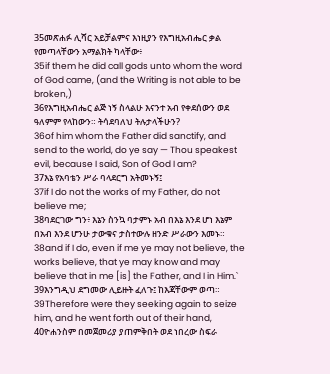35መጽሐፉ ሊሻር አይቻልምና እነዚያን የእግዚአብሔር ቃል የመጣላቸውን አማልክት ካላቸው፥
35if them he did call gods unto whom the word of God came, (and the Writing is not able to be broken,)
36የእግዚአብሔር ልጅ ነኝ ስላልሁ እናንተ አብ የቀደሰውን ወደ ዓለምም የላከውን። ትሳደባለህ ትሉታላችሁን?
36of him whom the Father did sanctify, and send to the world, do ye say — Thou speakest evil, because I said, Son of God I am?
37እኔ የአባቴን ሥራ ባላደርግ አትመኑኝ፤
37if I do not the works of my Father, do not believe me;
38ባደርገው ግን፥ እኔን ስንኳ ባታምኑ አብ በእኔ እንደ ሆነ እኔም በአብ እንደ ሆንሁ ታውቁና ታስተውሉ ዘንድ ሥራውን እመኑ።
38and if I do, even if me ye may not believe, the works believe, that ye may know and may believe that in me [is] the Father, and I in Him.`
39እንግዲህ ደግመው ሊይዙት ፈለጉ፤ ከእጃቸውም ወጣ።
39Therefore were they seeking again to seize him, and he went forth out of their hand,
40ዮሐንስም በመጀመሪያ ያጠምቅበት ወደ ነበረው ስፍራ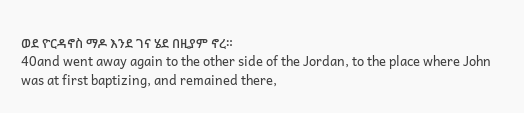ወደ ዮርዳኖስ ማዶ እንደ ገና ሄደ በዚያም ኖረ።
40and went away again to the other side of the Jordan, to the place where John was at first baptizing, and remained there,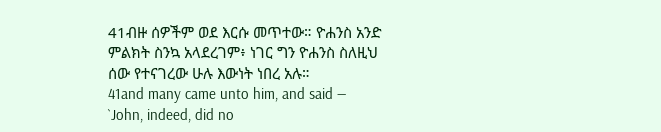41ብዙ ሰዎችም ወደ እርሱ መጥተው። ዮሐንስ አንድ ምልክት ስንኳ አላደረገም፥ ነገር ግን ዮሐንስ ስለዚህ ሰው የተናገረው ሁሉ እውነት ነበረ አሉ።
41and many came unto him, and said — `John, indeed, did no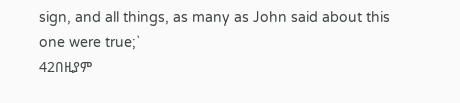sign, and all things, as many as John said about this one were true;`
42በዚያም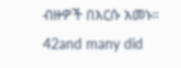ብዙዎች በእርሱ አመኑ።
42and many did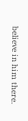believe in him there.